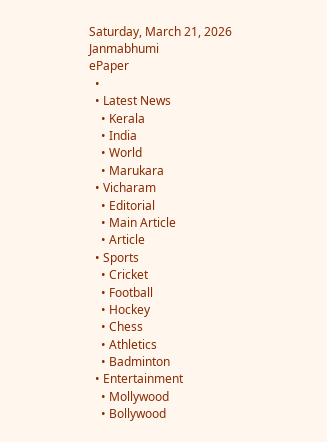Saturday, March 21, 2026
Janmabhumi
ePaper
  •
  • Latest News
    • Kerala
    • India
    • World
    • Marukara
  • Vicharam
    • Editorial
    • Main Article
    • Article
  • Sports
    • Cricket
    • Football
    • Hockey
    • Chess
    • Athletics
    • Badminton
  • Entertainment
    • Mollywood
    • Bollywood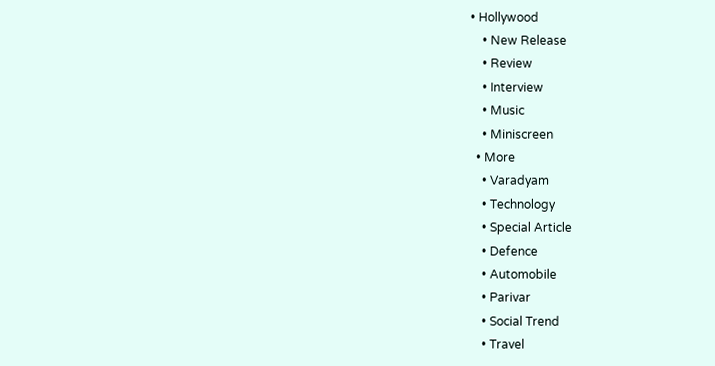• Hollywood
    • New Release
    • Review
    • Interview
    • Music
    • Miniscreen
  • More
    • Varadyam
    • Technology
    • Special Article
    • Defence
    • Automobile
    • Parivar
    • Social Trend
    • Travel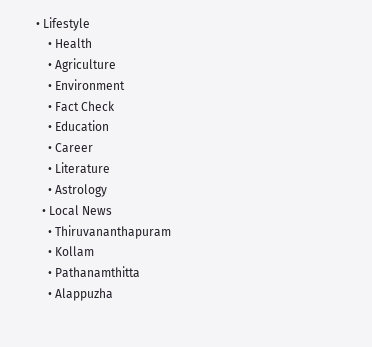• Lifestyle
    • Health
    • Agriculture
    • Environment
    • Fact Check
    • Education
    • Career
    • Literature
    • Astrology
  • Local News
    • Thiruvananthapuram
    • Kollam
    • Pathanamthitta
    • Alappuzha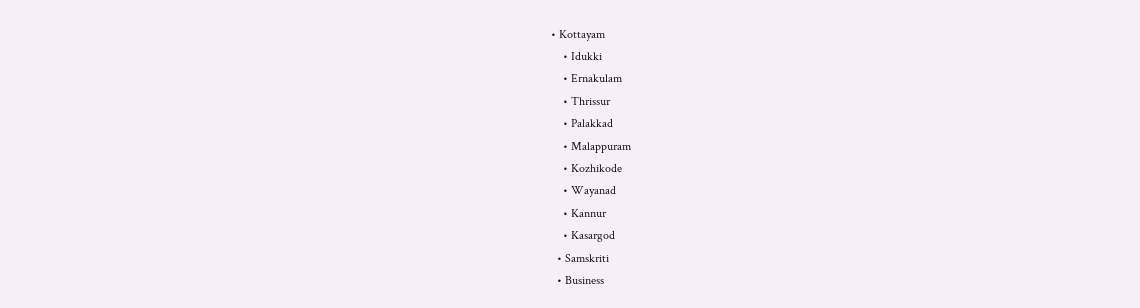• Kottayam
    • Idukki
    • Ernakulam
    • Thrissur
    • Palakkad
    • Malappuram
    • Kozhikode
    • Wayanad
    • Kannur
    • Kasargod
  • Samskriti
  • Business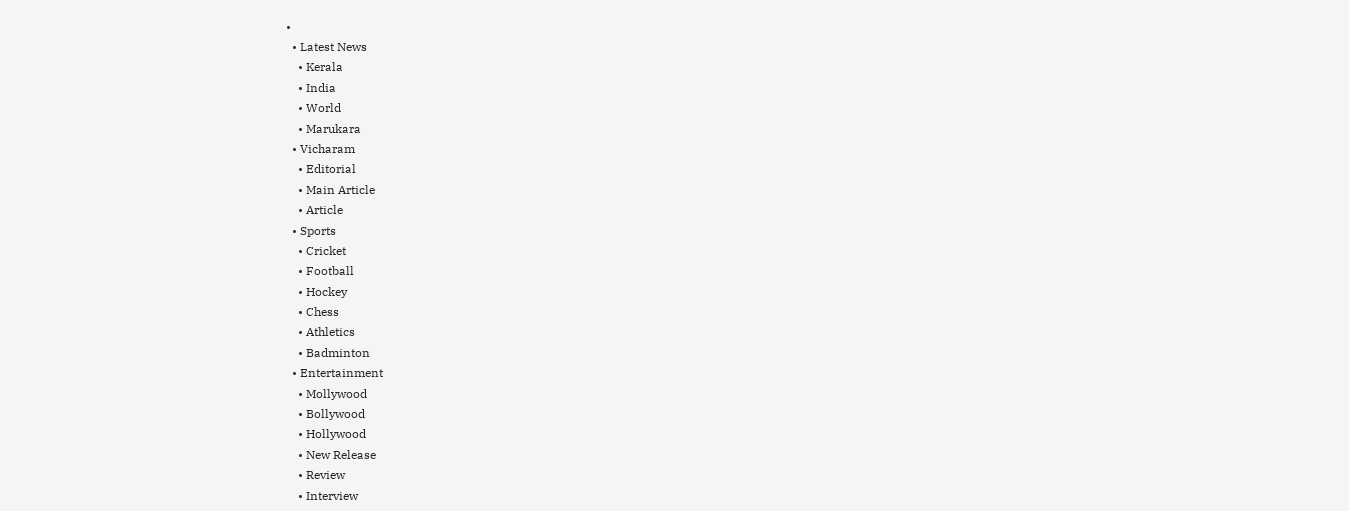•
  • Latest News
    • Kerala
    • India
    • World
    • Marukara
  • Vicharam
    • Editorial
    • Main Article
    • Article
  • Sports
    • Cricket
    • Football
    • Hockey
    • Chess
    • Athletics
    • Badminton
  • Entertainment
    • Mollywood
    • Bollywood
    • Hollywood
    • New Release
    • Review
    • Interview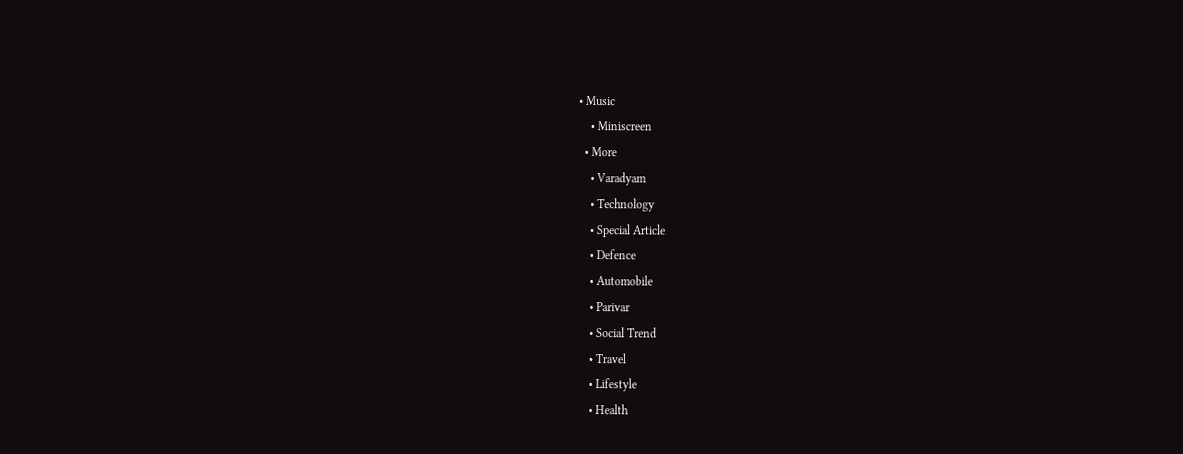• Music
    • Miniscreen
  • More
    • Varadyam
    • Technology
    • Special Article
    • Defence
    • Automobile
    • Parivar
    • Social Trend
    • Travel
    • Lifestyle
    • Health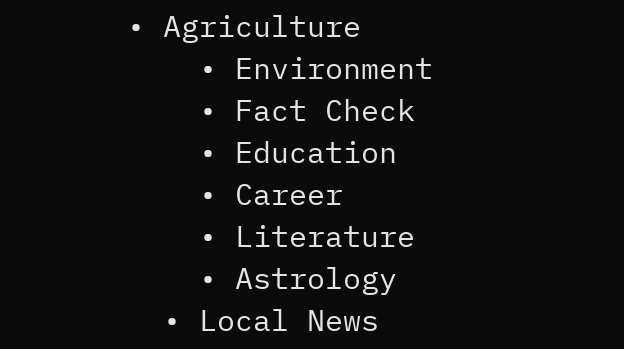• Agriculture
    • Environment
    • Fact Check
    • Education
    • Career
    • Literature
    • Astrology
  • Local News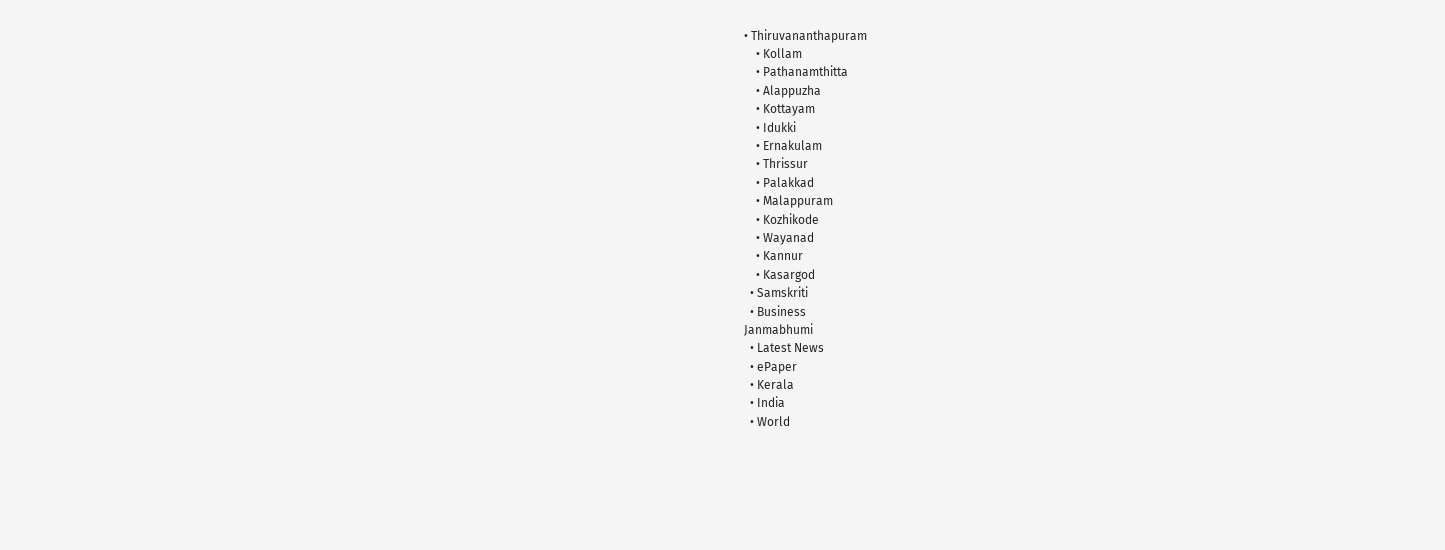• Thiruvananthapuram
    • Kollam
    • Pathanamthitta
    • Alappuzha
    • Kottayam
    • Idukki
    • Ernakulam
    • Thrissur
    • Palakkad
    • Malappuram
    • Kozhikode
    • Wayanad
    • Kannur
    • Kasargod
  • Samskriti
  • Business
Janmabhumi
  • Latest News
  • ePaper
  • Kerala
  • India
  • World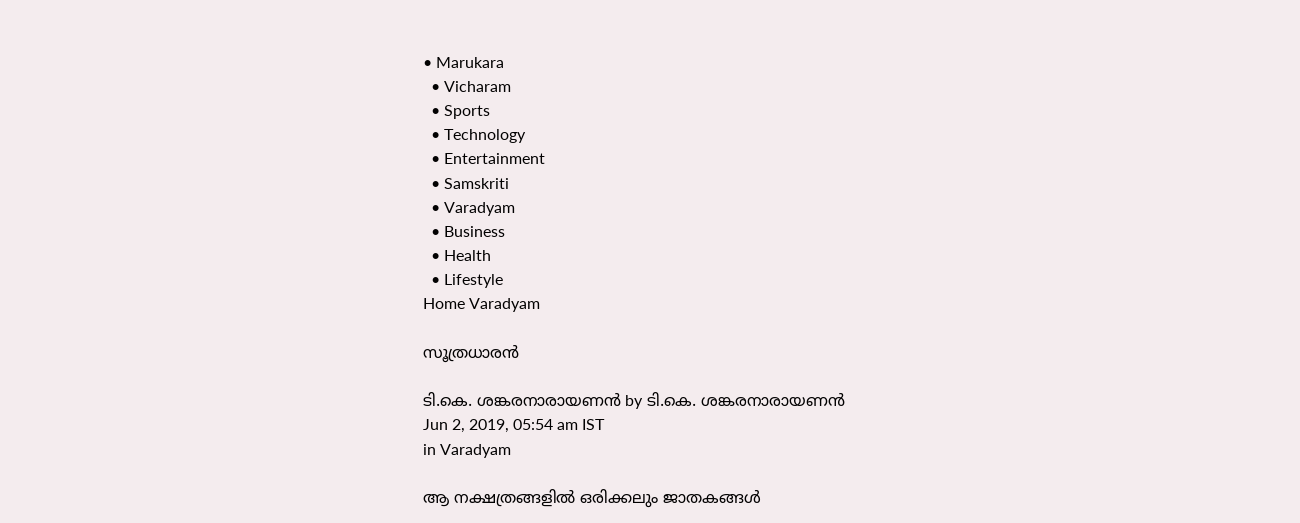• Marukara
  • Vicharam
  • Sports
  • Technology
  • Entertainment
  • Samskriti
  • Varadyam
  • Business
  • Health
  • Lifestyle
Home Varadyam

സൂത്രധാരന്‍

ടി.കെ. ശങ്കരനാരായണന്‍ by ടി.കെ. ശങ്കരനാരായണന്‍
Jun 2, 2019, 05:54 am IST
in Varadyam

ആ നക്ഷത്രങ്ങളില്‍ ഒരിക്കലും ജാതകങ്ങള്‍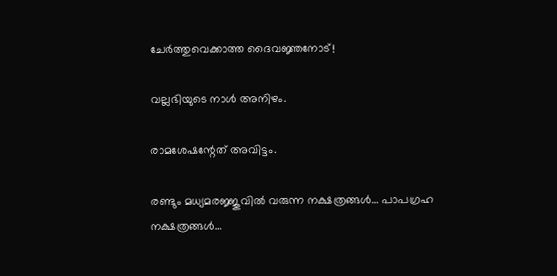ചേര്‍ത്തുവെക്കാത്ത ദൈവജ്ഞനോട്!

വല്ലഭിയുടെ നാള്‍ അനിഴം.

രാമശേഷന്റേത് അവിട്ടം.

രണ്ടും മധ്യമരജ്ജുവില്‍ വരുന്ന നക്ഷത്രങ്ങള്‍… പാപഗ്രഹ നക്ഷത്രങ്ങള്‍…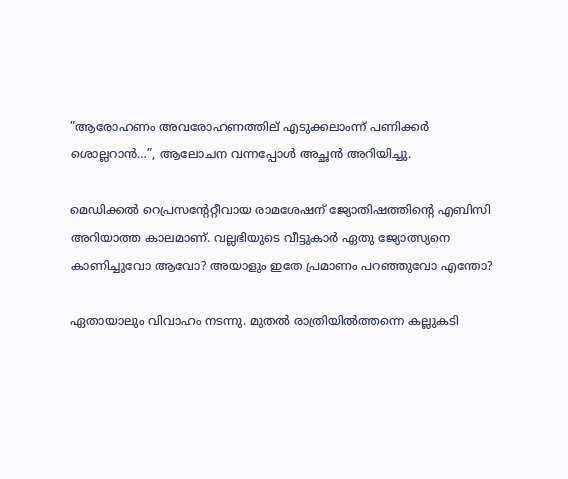”ആരോഹണം അവരോഹണത്തില് എടുക്കലാംന്ന് പണിക്കര്‍ ശൊല്ലറാന്‍…”, ആലോചന വന്നപ്പോള്‍ അച്ഛന്‍ അറിയിച്ചു.

മെഡിക്കല്‍ റെപ്രസന്റേറ്റീവായ രാമശേഷന് ജ്യോതിഷത്തിന്റെ എബിസി അറിയാത്ത കാലമാണ്. വല്ലഭിയുടെ വീട്ടുകാര്‍ ഏതു ജ്യോത്സ്യനെ കാണിച്ചുവോ ആവോ? അയാളും ഇതേ പ്രമാണം പറഞ്ഞുവോ എന്തോ?

ഏതായാലും വിവാഹം നടന്നു. മുതല്‍ രാത്രിയില്‍ത്തന്നെ കല്ലുകടി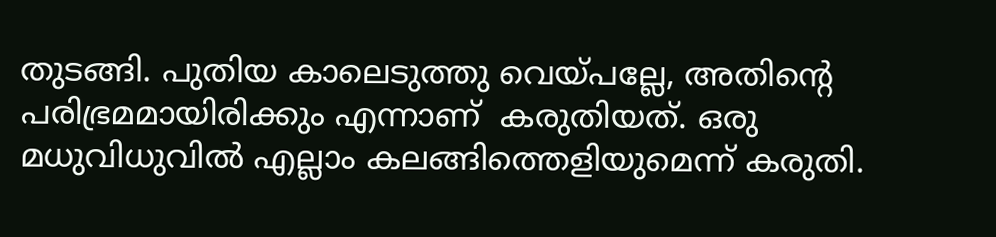തുടങ്ങി. പുതിയ കാലെടുത്തു വെയ്‌പല്ലേ, അതിന്റെ പരിഭ്രമമായിരിക്കും എന്നാണ്  കരുതിയത്. ഒരു മധുവിധുവില്‍ എല്ലാം കലങ്ങിത്തെളിയുമെന്ന് കരുതി.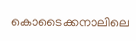കൊടൈക്കനാലിലെ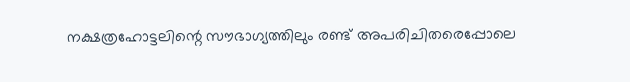നക്ഷത്രഹോട്ടലിന്റെ സൗഭാഗ്യത്തിലും രണ്ട് അപരിചിതരെപ്പോലെ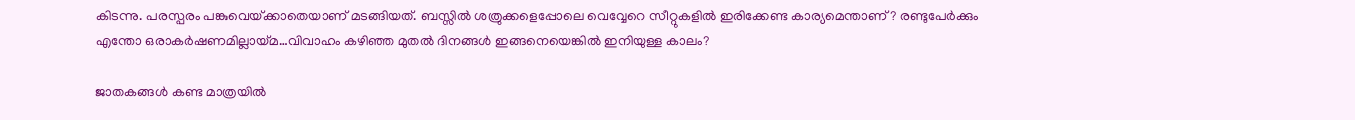കിടന്നു. പരസ്പരം പങ്കുവെയ്‌ക്കാതെയാണ് മടങ്ങിയത്. ബസ്സില്‍ ശത്രുക്കളെപ്പോലെ വെവ്വേറെ സീറ്റുകളില്‍ ഇരിക്കേണ്ട കാര്യമെന്താണ്? രണ്ടുപേര്‍ക്കും എന്തോ ഒരാകര്‍ഷണമില്ലായ്‌മ…വിവാഹം കഴിഞ്ഞ മുതല്‍ ദിനങ്ങള്‍ ഇങ്ങനെയെങ്കില്‍ ഇനിയുള്ള കാലം?

ജാതകങ്ങള്‍ കണ്ട മാത്രയില്‍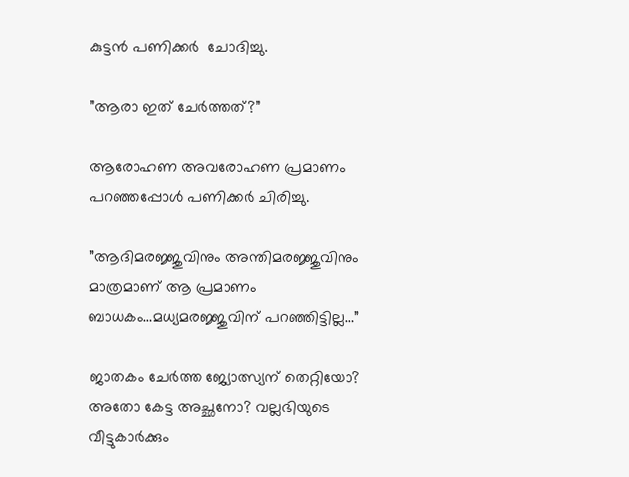കുട്ടന്‍ പണിക്കര്‍  ചോദിച്ചു.

”ആരാ ഇത് ചേര്‍ത്തത്?”

ആരോഹണ അവരോഹണ പ്രമാണം പറഞ്ഞപ്പോള്‍ പണിക്കര്‍ ചിരിച്ചു.

”ആദിമരജ്ജുവിനും അന്തിമരജ്ജുവിനും മാത്രമാണ് ആ പ്രമാണം ബാധകം…മധ്യമരജ്ജുവിന് പറഞ്ഞിട്ടില്ല…”

ജാതകം ചേര്‍ത്ത ജ്യോത്സ്യന് തെറ്റിയോ? അതോ കേട്ട അച്ഛനോ? വല്ലഭിയുടെ വീട്ടുകാര്‍ക്കും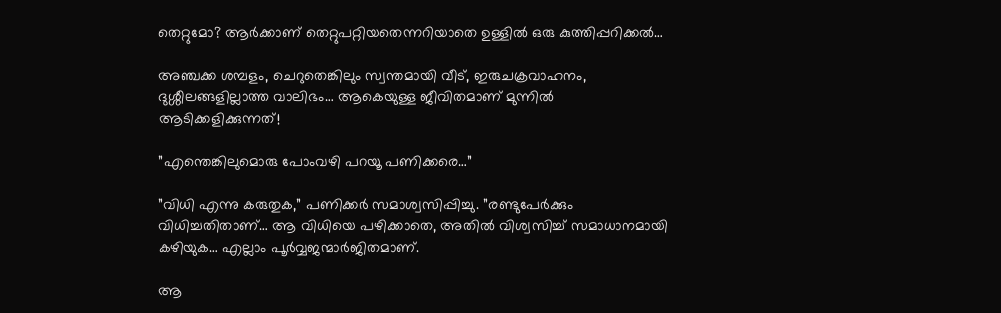തെറ്റുമോ? ആര്‍ക്കാണ് തെറ്റുപറ്റിയതെന്നറിയാതെ ഉള്ളില്‍ ഒരു കുത്തിപ്പറിക്കല്‍…

അഞ്ചക്ക ശമ്പളം, ചെറുതെങ്കിലും സ്വന്തമായി വീട്, ഇരുചക്രവാഹനം, ദുശ്ശീലങ്ങളില്ലാത്ത വാലിഭം… ആകെയുള്ള ജീവിതമാണ് മുന്നില്‍ ആടിക്കളിക്കുന്നത്!

”എന്തെങ്കിലുമൊരു പോംവഴി പറയൂ പണിക്കരെ…”

”വിധി എന്നു കരുതുക,” പണിക്കര്‍ സമാശ്വസിപ്പിച്ചു. ”രണ്ടുപേര്‍ക്കും വിധിച്ചതിതാണ്… ആ വിധിയെ പഴിക്കാതെ, അതില്‍ വിശ്വസിച്ച് സമാധാനമായി കഴിയുക… എല്ലാം പൂര്‍വ്വജന്മാര്‍ജിതമാണ്.

ആ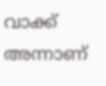വാക്ക് അന്നാണ്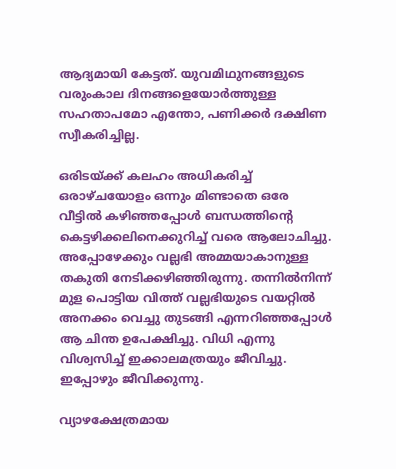ആദ്യമായി കേട്ടത്. യുവമിഥുനങ്ങളുടെ വരുംകാല ദിനങ്ങളെയോര്‍ത്തുള്ള സഹതാപമോ എന്തോ, പണിക്കര്‍ ദക്ഷിണ സ്വീകരിച്ചില്ല.

ഒരിടയ്‌ക്ക് കലഹം അധികരിച്ച് ഒരാഴ്ചയോളം ഒന്നും മിണ്ടാതെ ഒരേ വീട്ടില്‍ കഴിഞ്ഞപ്പോള്‍ ബന്ധത്തിന്റെ കെട്ടഴിക്കലിനെക്കുറിച്ച് വരെ ആലോചിച്ചു. അപ്പോഴേക്കും വല്ലഭി അമ്മയാകാനുള്ള തകുതി നേടിക്കഴിഞ്ഞിരുന്നു. തന്നില്‍നിന്ന് മുള പൊട്ടിയ വിത്ത് വല്ലഭിയുടെ വയറ്റില്‍ അനക്കം വെച്ചു തുടങ്ങി എന്നറിഞ്ഞപ്പോള്‍ ആ ചിന്ത ഉപേക്ഷിച്ചു. വിധി എന്നു വിശ്വസിച്ച് ഇക്കാലമത്രയും ജീവിച്ചു. ഇപ്പോഴും ജീവിക്കുന്നു.

വ്യാഴക്ഷേത്രമായ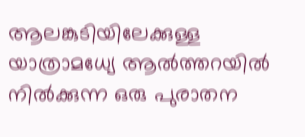ആലങ്കുടിയിലേക്കുള്ള യാത്രാമധ്യേ ആല്‍ത്തറയില്‍ നില്‍ക്കുന്ന ഒരു പുരാതന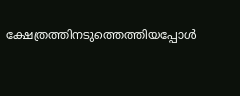ക്ഷേത്രത്തിനടുത്തെത്തിയപ്പോള്‍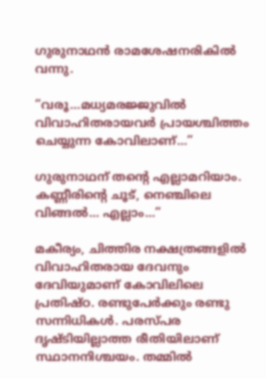ഗുരുനാഥന്‍ രാമശേഷനരികില്‍ വന്നു.

”വരൂ…മധ്യമരജ്ജുവില്‍ വിവാഹിതരായവര്‍ പ്രായശ്ചിത്തം ചെയ്യുന്ന കോവിലാണ്…”

ഗുരുനാഥന് തന്റെ എല്ലാമറിയാം. കണ്ണീരിന്റെ ചൂട്, നെഞ്ചിലെ വിങ്ങല്‍… എല്ലാം…”

മകീര്യം, ചിത്തിര നക്ഷത്രങ്ങളില്‍ വിവാഹിതരായ ദേവനും ദേവിയുമാണ് കോവിലിലെ പ്രതിഷ്ഠ. രണ്ടുപേര്‍ക്കും രണ്ടു സന്നിധികള്‍. പരസ്പര ദൃഷ്ടിയില്ലാത്ത രീതിയിലാണ് സ്ഥാനനിശ്ചയം. തമ്മില്‍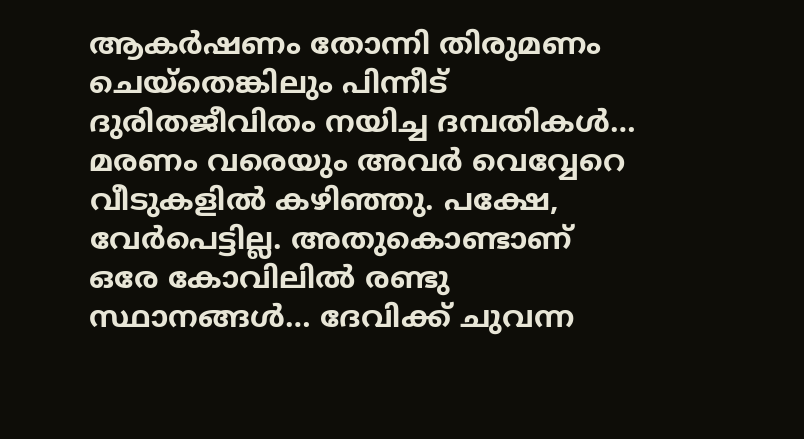ആകര്‍ഷണം തോന്നി തിരുമണം ചെയ്‌തെങ്കിലും പിന്നീട് ദുരിതജീവിതം നയിച്ച ദമ്പതികള്‍… മരണം വരെയും അവര്‍ വെവ്വേറെ വീടുകളില്‍ കഴിഞ്ഞു. പക്ഷേ, വേര്‍പെട്ടില്ല. അതുകൊണ്ടാണ് ഒരേ കോവിലില്‍ രണ്ടു സ്ഥാനങ്ങള്‍… ദേവിക്ക് ചുവന്ന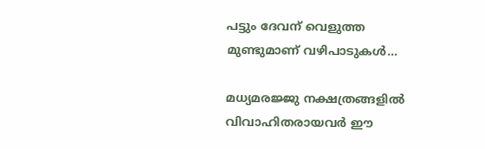പട്ടും ദേവന് വെളുത്ത മുണ്ടുമാണ് വഴിപാടുകള്‍…

മധ്യമരജ്ജു നക്ഷത്രങ്ങളില്‍ വിവാഹിതരായവര്‍ ഈ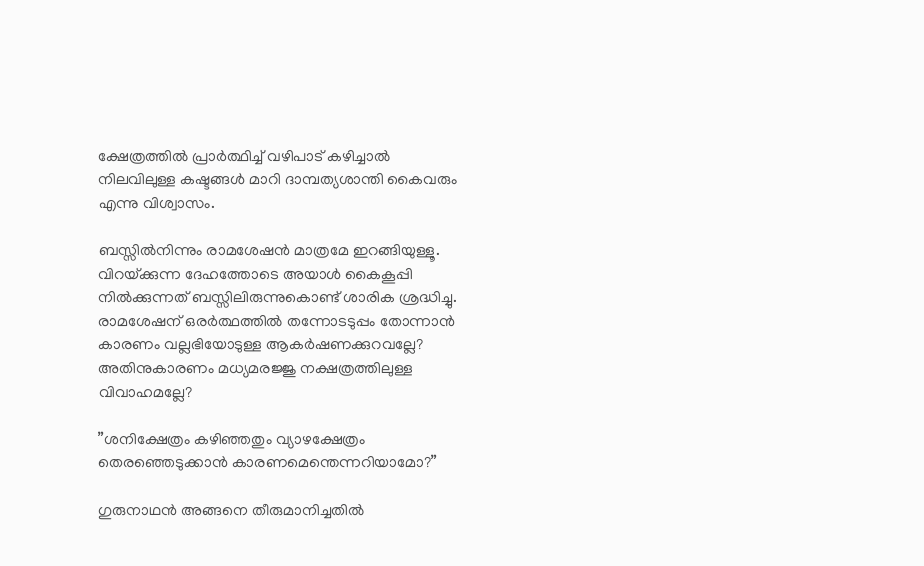ക്ഷേത്രത്തില്‍ പ്രാര്‍ത്ഥിച്ച് വഴിപാട് കഴിച്ചാല്‍ നിലവിലുള്ള കഷ്ടങ്ങള്‍ മാറി ദാമ്പത്യശാന്തി കൈവരും എന്നു വിശ്വാസം.

ബസ്സില്‍നിന്നും രാമശേഷന്‍ മാത്രമേ ഇറങ്ങിയുള്ളൂ. വിറയ്‌ക്കുന്ന ദേഹത്തോടെ അയാള്‍ കൈകൂപ്പി  നില്‍ക്കുന്നത് ബസ്സിലിരുന്നുകൊണ്ട് ശാരിക ശ്രദ്ധിച്ചു. രാമശേഷന് ഒരര്‍ത്ഥത്തില്‍ തന്നോടടുപ്പം തോന്നാന്‍ കാരണം വല്ലഭിയോടുള്ള ആകര്‍ഷണക്കുറവല്ലേ? അതിനുകാരണം മധ്യമരജ്ജു നക്ഷത്രത്തിലുള്ള വിവാഹമല്ലേ?

”ശനിക്ഷേത്രം കഴിഞ്ഞതും വ്യാഴക്ഷേത്രം തെരഞ്ഞെടുക്കാന്‍ കാരണമെന്തെന്നറിയാമോ?”

ഗുരുനാഥന്‍ അങ്ങനെ തീരുമാനിച്ചതില്‍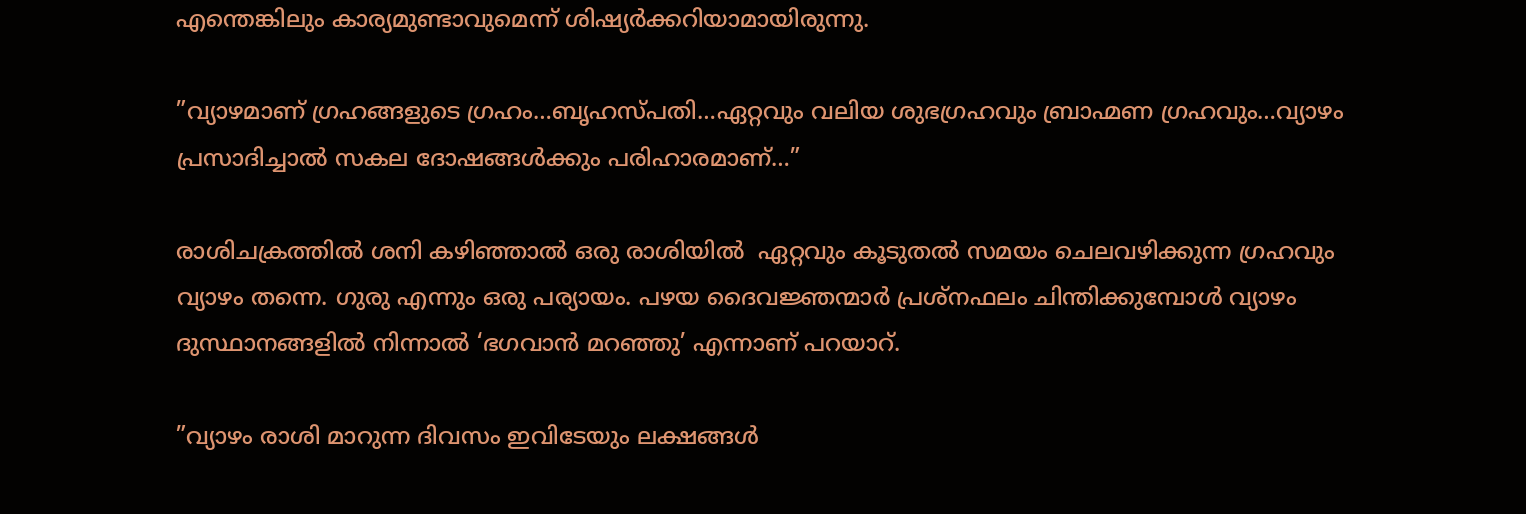എന്തെങ്കിലും കാര്യമുണ്ടാവുമെന്ന് ശിഷ്യര്‍ക്കറിയാമായിരുന്നു.

”വ്യാഴമാണ് ഗ്രഹങ്ങളുടെ ഗ്രഹം…ബൃഹസ്പതി…ഏറ്റവും വലിയ ശുഭഗ്രഹവും ബ്രാഹ്മണ ഗ്രഹവും…വ്യാഴം പ്രസാദിച്ചാല്‍ സകല ദോഷങ്ങള്‍ക്കും പരിഹാരമാണ്…”

രാശിചക്രത്തില്‍ ശനി കഴിഞ്ഞാല്‍ ഒരു രാശിയില്‍  ഏറ്റവും കൂടുതല്‍ സമയം ചെലവഴിക്കുന്ന ഗ്രഹവും  വ്യാഴം തന്നെ. ഗുരു എന്നും ഒരു പര്യായം. പഴയ ദൈവജ്ഞന്മാര്‍ പ്രശ്‌നഫലം ചിന്തിക്കുമ്പോള്‍ വ്യാഴം ദുസ്ഥാനങ്ങളില്‍ നിന്നാല്‍ ‘ഭഗവാന്‍ മറഞ്ഞു’ എന്നാണ് പറയാറ്.

”വ്യാഴം രാശി മാറുന്ന ദിവസം ഇവിടേയും ലക്ഷങ്ങള്‍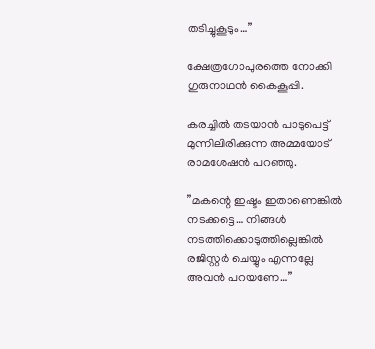തടിച്ചുകൂടും…”

ക്ഷേത്രഗോപുരത്തെ നോക്കി ഗുരുനാഥന്‍ കൈകൂപ്പി.

കരച്ചില്‍ തടയാന്‍ പാടുപെട്ട് മുന്നിലിരിക്കുന്ന അമ്മയോട് രാമശേഷന്‍ പറഞ്ഞു.

”മകന്റെ ഇഷ്ടം ഇതാണെങ്കില്‍ നടക്കട്ടെ… നിങ്ങള്‍ നടത്തിക്കൊടുത്തില്ലെങ്കില്‍ രജിസ്റ്റര്‍ ചെയ്യും എന്നല്ലേ അവന്‍ പറയണേ…”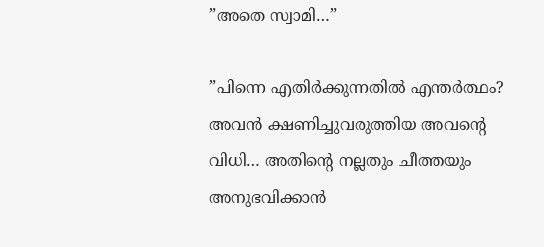”അതെ സ്വാമി…”

”പിന്നെ എതിര്‍ക്കുന്നതില്‍ എന്തര്‍ത്ഥം? അവന്‍ ക്ഷണിച്ചുവരുത്തിയ അവന്റെ വിധി… അതിന്റെ നല്ലതും ചീത്തയും അനുഭവിക്കാന്‍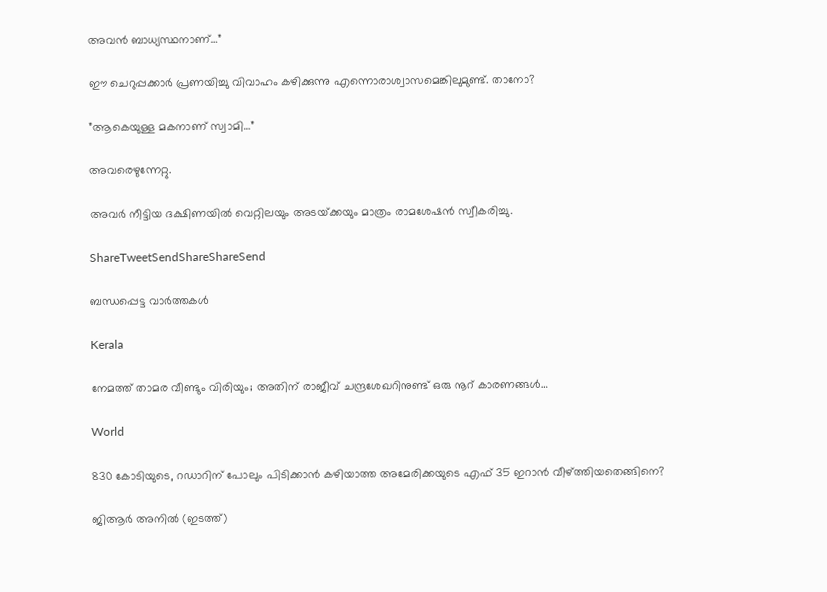അവന്‍ ബാധ്യസ്ഥനാണ്…”

ഈ ചെറുപ്പക്കാര്‍ പ്രണയിച്ചു വിവാഹം കഴിക്കുന്നു എന്നൊരാശ്വാസമെങ്കിലുമുണ്ട്. താനോ?

”ആകെയുള്ള മകനാണ് സ്വാമി…”

അവരെഴുന്നേറ്റു.

അവര്‍ നീട്ടിയ ദക്ഷിണയില്‍ വെറ്റിലയും അടയ്‌ക്കയും മാത്രം രാമശേഷന്‍ സ്വീകരിച്ചു.

ShareTweetSendShareShareSend

ബന്ധപ്പെട്ട വാര്‍ത്തകള്‍

Kerala

നേമത്ത് താമര വീണ്ടും വിരിയും; അതിന് രാജീവ് ചന്ദ്രശേഖറിനുണ്ട് ഒരു നൂറ് കാരണങ്ങള്‍…

World

830 കോടിയുടെ, റഡാറിന് പോലും പിടിക്കാന്‍ കഴിയാത്ത അമേരിക്കയുടെ എഫ് 35 ഇറാന്‍ വീഴ്‌ത്തിയതെങ്ങിനെ?

ജിആര്‍ അനില്‍ (ഇടത്ത്)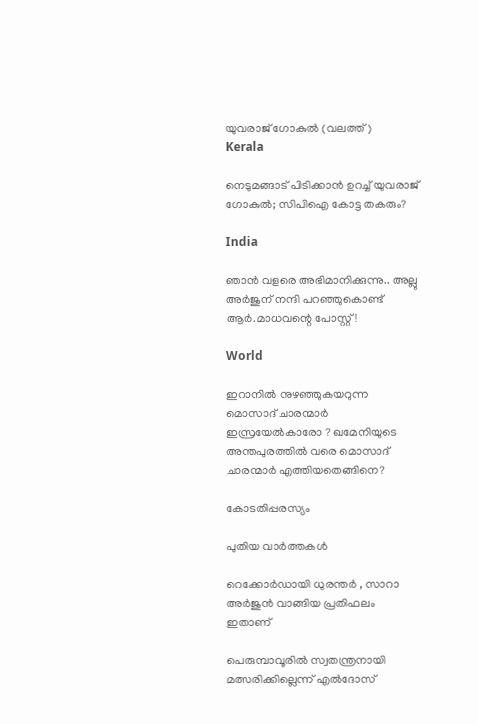യുവരാജ് ഗോകുല്‍ (വലത്ത്)
Kerala

നെടുമങ്ങാട് പിടിക്കാന്‍ ഉറച്ച് യുവരാജ് ഗോകുല്‍; സിപിഐ കോട്ട തകരും?

India

ഞാൻ വളരെ അഭിമാനിക്കുന്നു.. അല്ലു അർജുന് നന്ദി പറഞ്ഞുകൊണ്ട് ആർ.മാധവന്റെ പോസ്റ്റ്!

World

ഇറാനില്‍ നുഴഞ്ഞുകയറുന്ന മൊസാദ് ചാരന്മാര്‍ ഇസ്രയേല്‍കാരോ ? ഖമേനിയുടെ അന്തപുരത്തില്‍ വരെ മൊസാദ് ചാരന്മാര്‍ എത്തിയതെങ്ങിനെ?

കോടതിപ്പരസ്യം

പുതിയ വാര്‍ത്തകള്‍

റെക്കോർഡായി ധുരന്തർ , സാറാ അർജുൻ വാങ്ങിയ പ്രതിഫലം ഇതാണ്

പെരുമ്പാവൂരില്‍ സ്വതന്ത്രനായി മത്സരിക്കില്ലെന്ന് എല്‍ദോസ്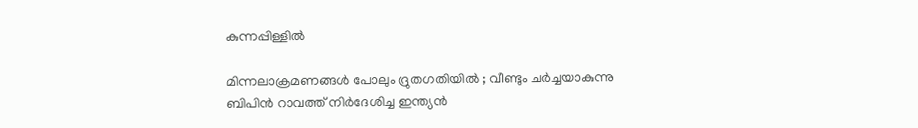കുന്നപ്പിള്ളില്‍

മിന്നലാക്രമണങ്ങൾ പോലും ദ്രുതഗതിയിൽ ; വീണ്ടും ചർച്ചയാകുന്നു ബിപിൻ റാവത്ത് നിർദേശിച്ച ഇന്ത്യൻ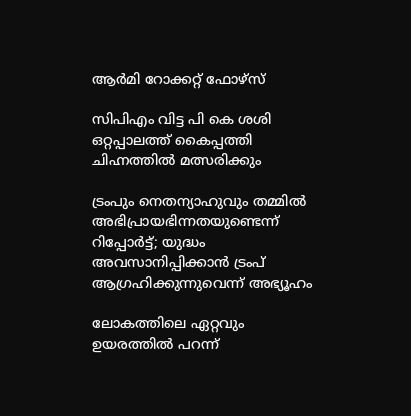ആർമി റോക്കറ്റ് ഫോഴ്‌സ്

സിപിഎം വിട്ട പി കെ ശശി ഒറ്റപ്പാലത്ത് കൈപ്പത്തി ചിഹ്നത്തില്‍ മത്സരിക്കും

ട്രംപും നെതന്യാഹുവും തമ്മിൽ അഭിപ്രായഭിന്നതയുണ്ടെന്ന് റിപ്പോര്‍ട്ട്; യുദ്ധം അവസാനിപ്പിക്കാൻ ട്രംപ് ആഗ്രഹിക്കുന്നുവെന്ന് അഭ്യൂഹം

ലോകത്തിലെ ഏറ്റവും ഉയരത്തിൽ പറന്ന്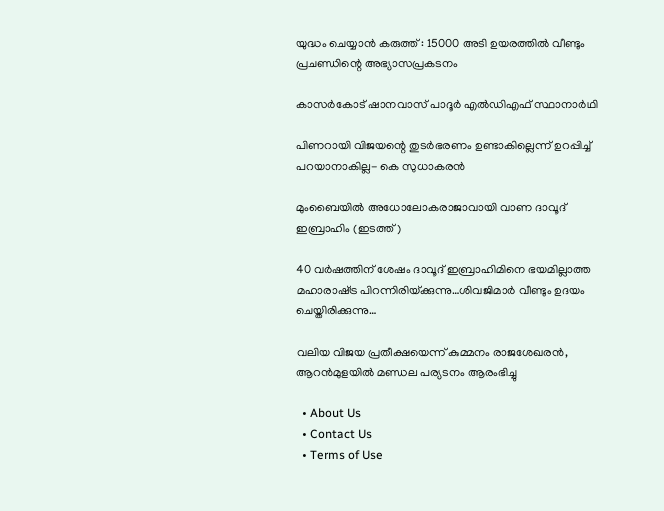യുദ്ധം ചെയ്യാൻ കരുത്ത് : 15000 അടി ഉയരത്തിൽ വീണ്ടും പ്രചണ്ഡിന്റെ അഭ്യാസപ്രകടനം

കാസര്‍കോട് ഷാനവാസ് പാദൂര്‍ എല്‍ഡിഎഫ് സ്ഥാനാര്‍ഥി

പിണറായി വിജയന്റെ തുടര്‍ഭരണം ഉണ്ടാകില്ലെന്ന് ഉറപ്പിച്ച് പറയാനാകില്ല- കെ സുധാകരന്‍

മുംബൈയില്‍ അധോലോകരാജാവായി വാണ ദാവൂദ് ഇബ്രാഹിം (ഇടത്ത്)

40 വര്‍ഷത്തിന് ശേഷം ദാവൂദ് ഇബ്രാഹിമിനെ ഭയമില്ലാത്ത മഹാരാഷ്‌ട്ര പിറന്നിരിയ്‌ക്കുന്നു…ശിവജിമാര്‍ വീണ്ടും ഉദയം ചെയ്തിരിക്കുന്നു…

വലിയ വിജയ പ്രതീക്ഷയെന്ന് കുമ്മനം രാജശേഖരന്‍, ആറന്‍മുളയില്‍ മണ്ഡല പര്യടനം ആരംഭിച്ചു

  • About Us
  • Contact Us
  • Terms of Use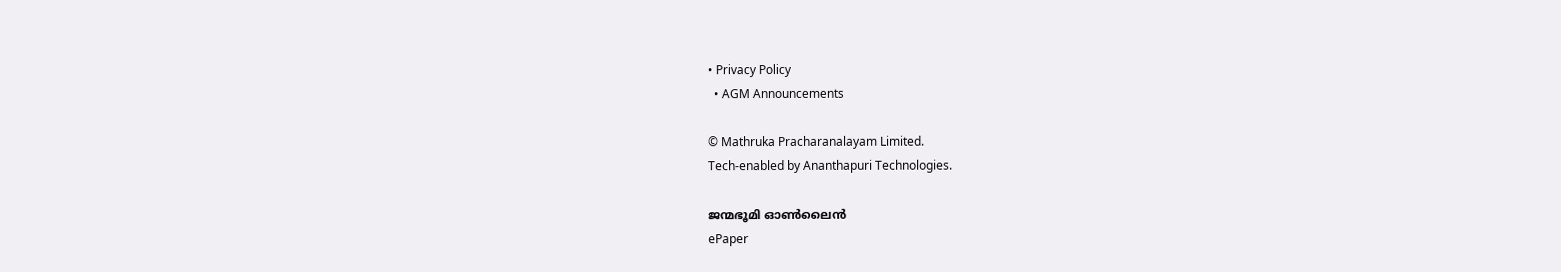• Privacy Policy
  • AGM Announcements

© Mathruka Pracharanalayam Limited.
Tech-enabled by Ananthapuri Technologies.

ജന്മഭൂമി ഓണ്‍ലൈന്‍
ePaper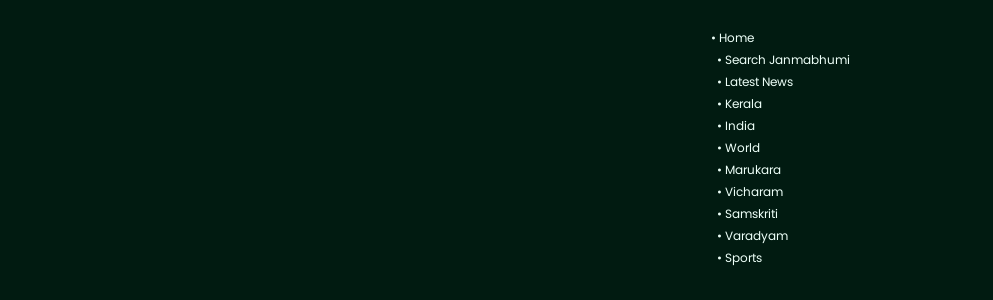• Home
  • Search Janmabhumi
  • Latest News
  • Kerala
  • India
  • World
  • Marukara
  • Vicharam
  • Samskriti
  • Varadyam
  • Sports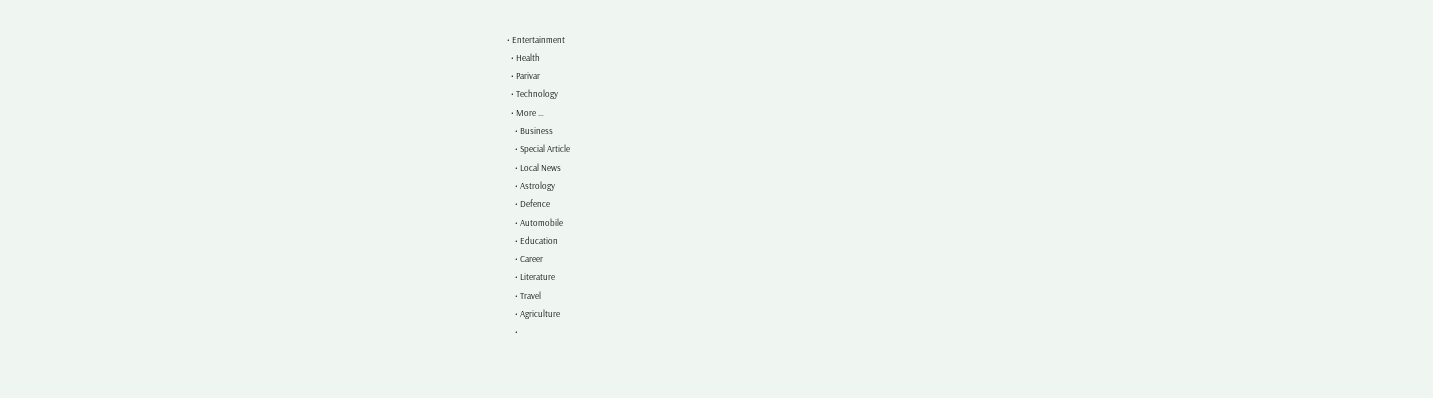• Entertainment
  • Health
  • Parivar
  • Technology
  • More …
    • Business
    • Special Article
    • Local News
    • Astrology
    • Defence
    • Automobile
    • Education
    • Career
    • Literature
    • Travel
    • Agriculture
    •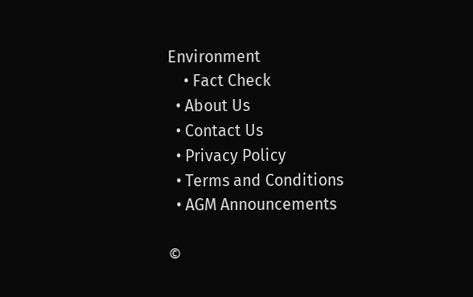Environment
    • Fact Check
  • About Us
  • Contact Us
  • Privacy Policy
  • Terms and Conditions
  • AGM Announcements

©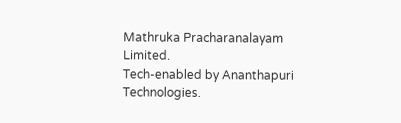Mathruka Pracharanalayam Limited.
Tech-enabled by Ananthapuri Technologies.